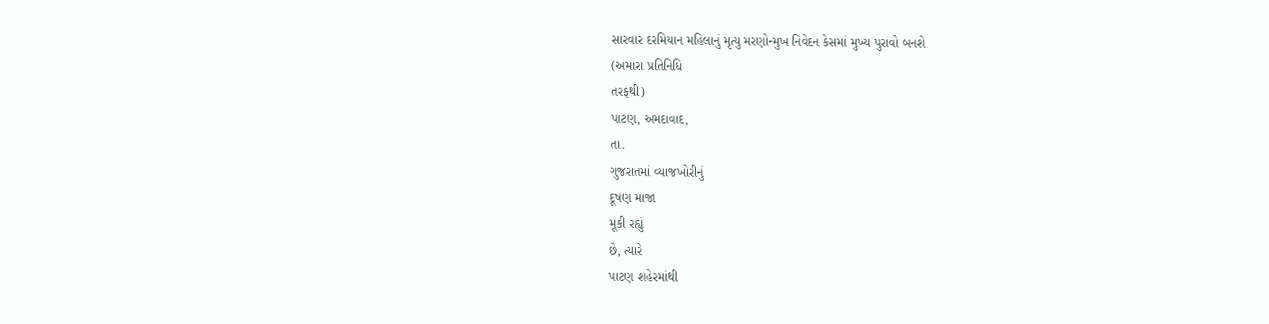સારવાર દરમિયાન મહિલાનું મૃત્યુ મરણોન્મુખ નિવેદન કેસમાં મુખ્ય પુરાવો બનશે
(અમારા પ્રતિનિધિ
તરફથી)
પાટણ, અમદાવાદ,
તા.
ગુજરાતમાં વ્યાજખોરીનું
દૂષણ માજા
મૂકી રહ્યું
છે, ત્યારે
પાટણ શહેરમાંથી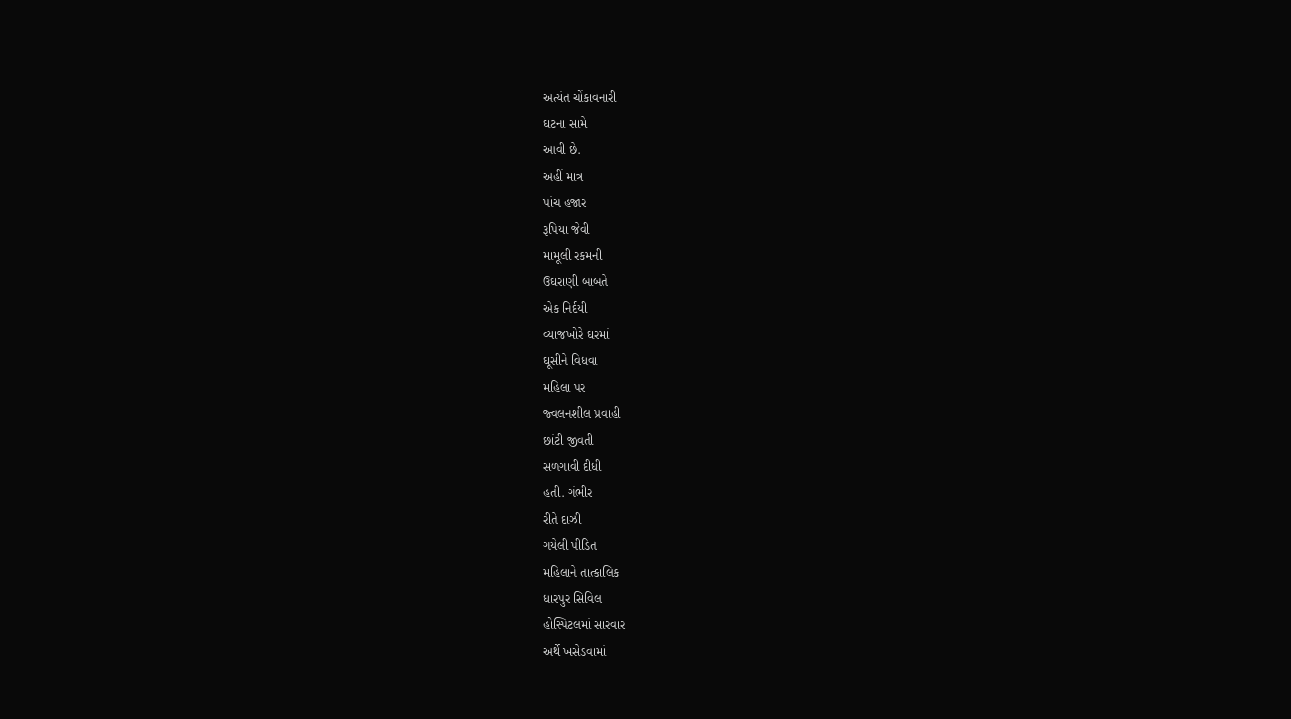અત્યંત ચોંકાવનારી
ઘટના સામે
આવી છે.
અહીં માત્ર
પાંચ હજાર
રૂપિયા જેવી
મામૂલી રકમની
ઉઘરાણી બાબતે
એક નિર્દયી
વ્યાજખોરે ઘરમાં
ઘૂસીને વિધવા
મહિલા પર
જ્વલનશીલ પ્રવાહી
છાંટી જીવતી
સળગાવી દીધી
હતી. ગંભીર
રીતે દાઝી
ગયેલી પીડિત
મહિલાને તાત્કાલિક
ધારપુર સિવિલ
હોસ્પિટલમાં સારવાર
અર્થે ખસેડવામાં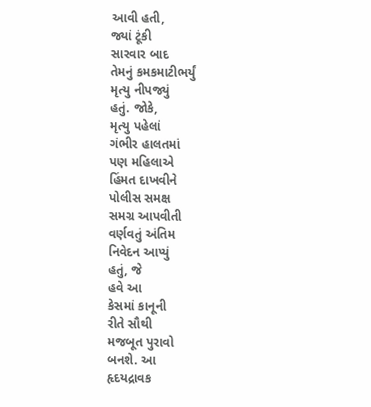આવી હતી,
જ્યાં ટૂંકી
સારવાર બાદ
તેમનું કમકમાટીભર્યું
મૃત્યુ નીપજ્યું
હતું. જોકે,
મૃત્યુ પહેલાં
ગંભીર હાલતમાં
પણ મહિલાએ
હિંમત દાખવીને
પોલીસ સમક્ષ
સમગ્ર આપવીતી
વર્ણવતું અંતિમ
નિવેદન આપ્યું
હતું, જે
હવે આ
કેસમાં કાનૂની
રીતે સૌથી
મજબૂત પુરાવો
બનશે. આ
હૃદયદ્રાવક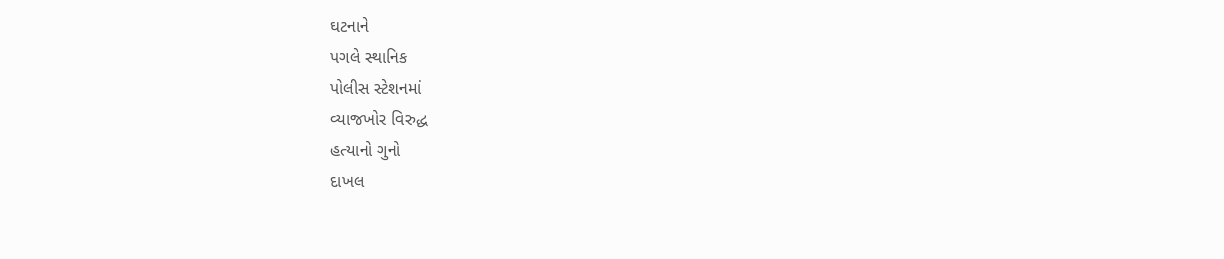ઘટનાને
પગલે સ્થાનિક
પોલીસ સ્ટેશનમાં
વ્યાજખોર વિરુદ્ધ
હત્યાનો ગુનો
દાખલ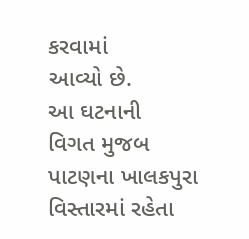કરવામાં
આવ્યો છે.
આ ઘટનાની
વિગત મુજબ
પાટણના ખાલકપુરા
વિસ્તારમાં રહેતા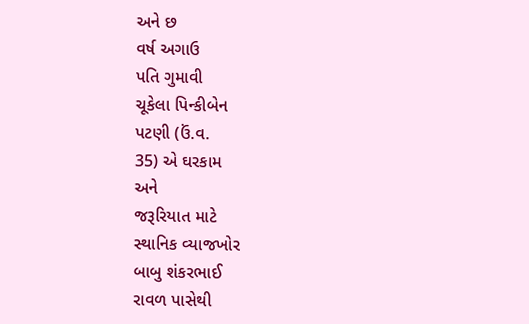અને છ
વર્ષ અગાઉ
પતિ ગુમાવી
ચૂકેલા પિન્કીબેન
પટણી (ઉં.વ.
35) એ ઘરકામ
અને
જરૂરિયાત માટે
સ્થાનિક વ્યાજખોર
બાબુ શંકરભાઈ
રાવળ પાસેથી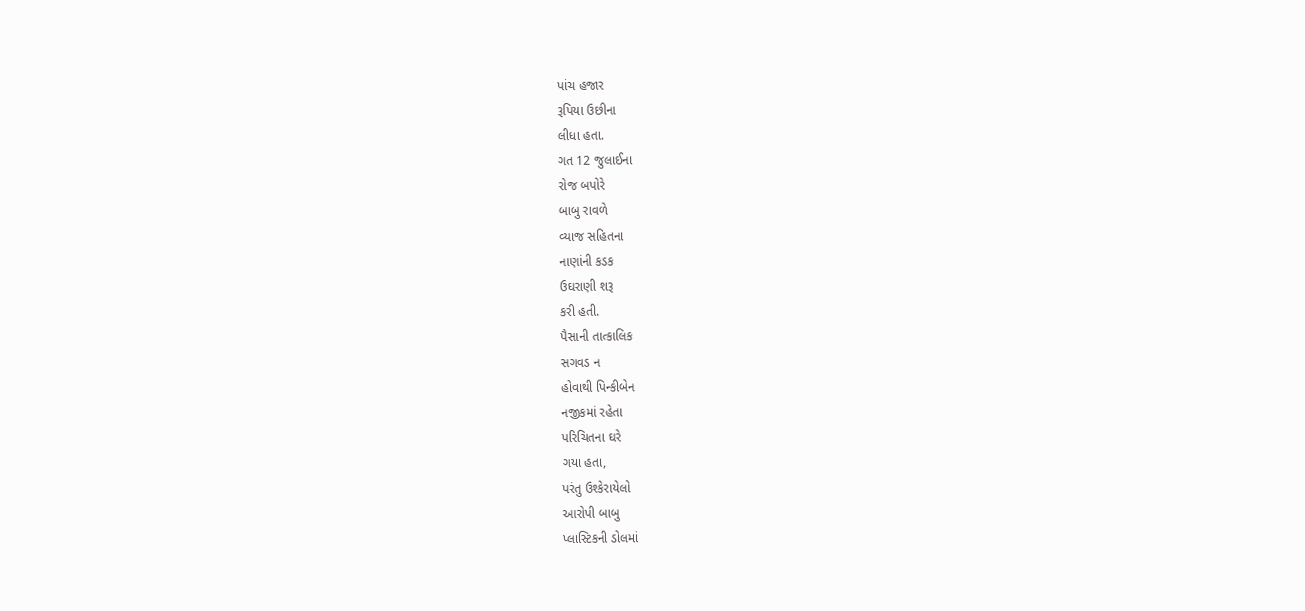પાંચ હજાર
રૂપિયા ઉછીના
લીધા હતા.
ગત 12 જુલાઈના
રોજ બપોરે
બાબુ રાવળે
વ્યાજ સહિતના
નાણાંની કડક
ઉઘરાણી શરૂ
કરી હતી.
પૈસાની તાત્કાલિક
સગવડ ન
હોવાથી પિન્કીબેન
નજીકમાં રહેતા
પરિચિતના ઘરે
ગયા હતા,
પરંતુ ઉશ્કેરાયેલો
આરોપી બાબુ
પ્લાસ્ટિકની ડોલમાં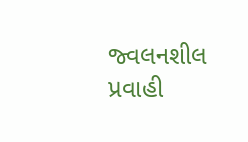જ્વલનશીલ પ્રવાહી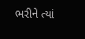ભરીને ત્યાં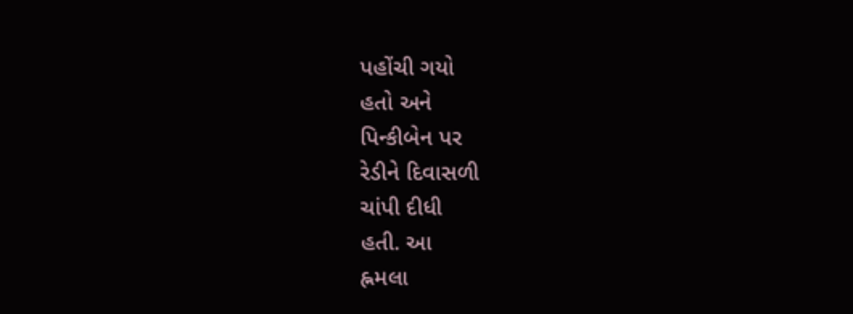પહોંચી ગયો
હતો અને
પિન્કીબેન પર
રેડીને દિવાસળી
ચાંપી દીધી
હતી. આ
હ્નમલા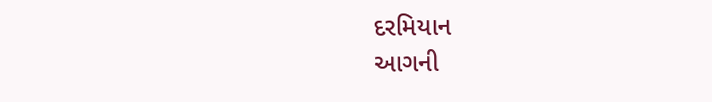દરમિયાન
આગની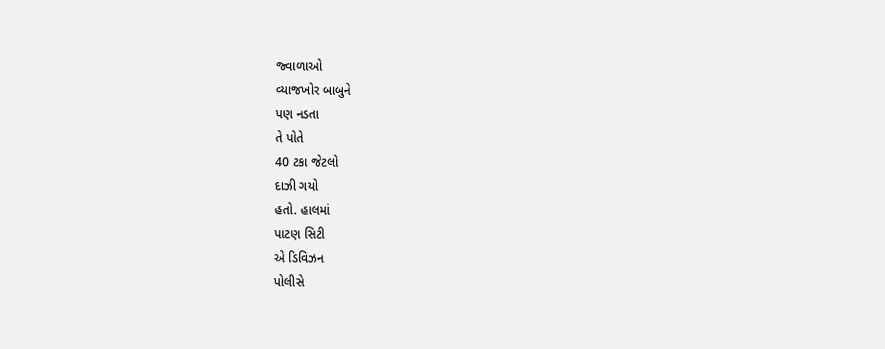જ્વાળાઓ
વ્યાજખોર બાબુને
પણ નડતા
તે પોતે
40 ટકા જેટલો
દાઝી ગયો
હતો. હાલમાં
પાટણ સિટી
એ ડિવિઝન
પોલીસે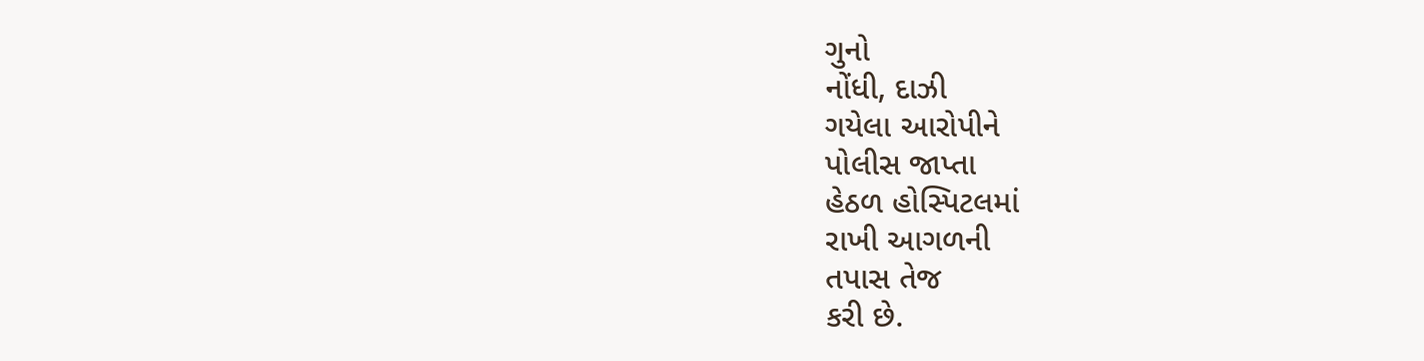ગુનો
નોંધી, દાઝી
ગયેલા આરોપીને
પોલીસ જાપ્તા
હેઠળ હોસ્પિટલમાં
રાખી આગળની
તપાસ તેજ
કરી છે.